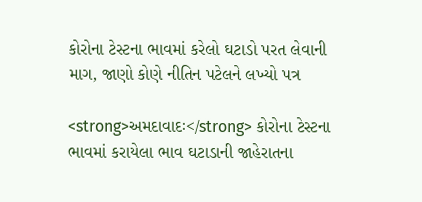કોરોના ટેસ્ટના ભાવમાં કરેલો ઘટાડો પરત લેવાની માગ, જાણો કોણે નીતિન પટેલને લખ્યો પત્ર

<strong>અમદાવાદઃ</strong> કોરોના ટેસ્ટના ભાવમાં કરાયેલા ભાવ ઘટાડાની જાહેરાતના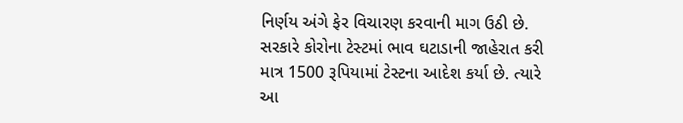નિર્ણય અંગે ફેર વિચારણ કરવાની માગ ઉઠી છે. સરકારે કોરોના ટેસ્ટમાં ભાવ ઘટાડાની જાહેરાત કરી માત્ર 1500 રૂપિયામાં ટેસ્ટના આદેશ કર્યા છે. ત્યારે આ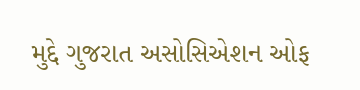મુદ્દે ગુજરાત અસોસિએશન ઓફ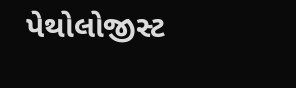પેથોલોજીસ્ટ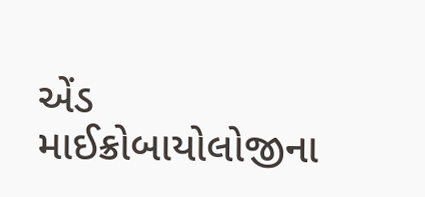એંડ માઈક્રોબાયોલોજીના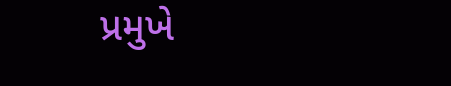પ્રમુખે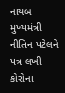નાયબ મુખ્યમંત્રી નીતિન પટેલને પત્ર લખી કોરોના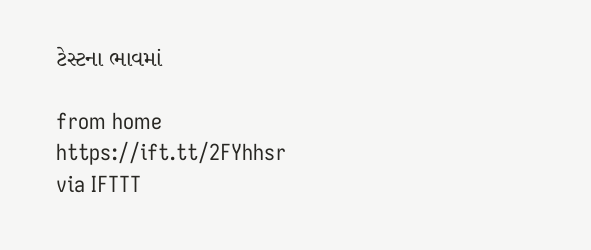ટેસ્ટના ભાવમાં

from home https://ift.tt/2FYhhsr
via IFTTT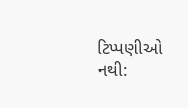ટિપ્પણીઓ નથી: